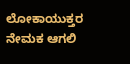ಲೋಕಾಯುಕ್ತರ ನೇಮಕ ಆಗಲಿ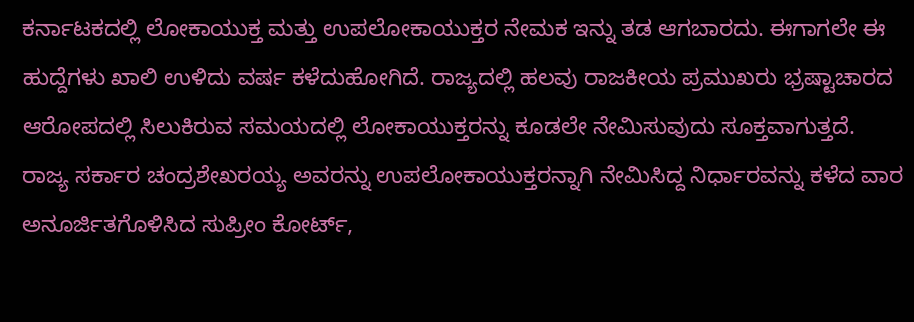ಕರ್ನಾಟಕದಲ್ಲಿ ಲೋಕಾಯುಕ್ತ ಮತ್ತು ಉಪಲೋಕಾಯುಕ್ತರ ನೇಮಕ ಇನ್ನು ತಡ ಆಗಬಾರದು. ಈಗಾಗಲೇ ಈ ಹುದ್ದೆಗಳು ಖಾಲಿ ಉಳಿದು ವರ್ಷ ಕಳೆದುಹೋಗಿದೆ. ರಾಜ್ಯದಲ್ಲಿ ಹಲವು ರಾಜಕೀಯ ಪ್ರಮುಖರು ಭ್ರಷ್ಟಾಚಾರದ ಆರೋಪದಲ್ಲಿ ಸಿಲುಕಿರುವ ಸಮಯದಲ್ಲಿ ಲೋಕಾಯುಕ್ತರನ್ನು ಕೂಡಲೇ ನೇಮಿಸುವುದು ಸೂಕ್ತವಾಗುತ್ತದೆ. ರಾಜ್ಯ ಸರ್ಕಾರ ಚಂದ್ರಶೇಖರಯ್ಯ ಅವರನ್ನು ಉಪಲೋಕಾಯುಕ್ತರನ್ನಾಗಿ ನೇಮಿಸಿದ್ದ ನಿರ್ಧಾರವನ್ನು ಕಳೆದ ವಾರ ಅನೂರ್ಜಿತಗೊಳಿಸಿದ ಸುಪ್ರೀಂ ಕೋರ್ಟ್,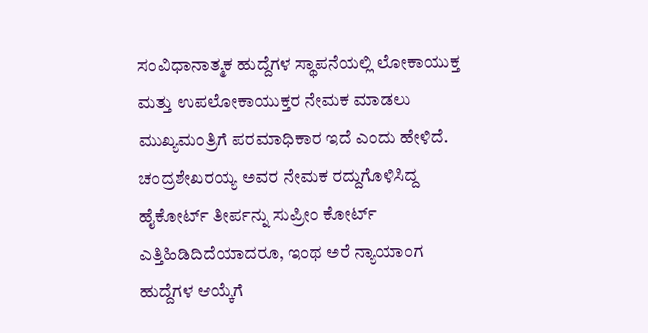ಸಂವಿಧಾನಾತ್ಮಕ ಹುದ್ದೆಗಳ ಸ್ಥಾಪನೆಯಲ್ಲಿ ಲೋಕಾಯುಕ್ತ ಮತ್ತು ಉಪಲೋಕಾಯುಕ್ತರ ನೇಮಕ ಮಾಡಲು ಮುಖ್ಯಮಂತ್ರಿಗೆ ಪರಮಾಧಿಕಾರ ಇದೆ ಎಂದು ಹೇಳಿದೆ. ಚಂದ್ರಶೇಖರಯ್ಯ ಅವರ ನೇಮಕ ರದ್ದುಗೊಳಿಸಿದ್ದ ಹೈಕೋರ್ಟ್ ತೀರ್ಪನ್ನು ಸುಪ್ರೀಂ ಕೋರ್ಟ್ ಎತ್ತಿಹಿಡಿದಿದೆಯಾದರೂ, ಇಂಥ ಅರೆ ನ್ಯಾಯಾಂಗ ಹುದ್ದೆಗಳ ಆಯ್ಕೆಗೆ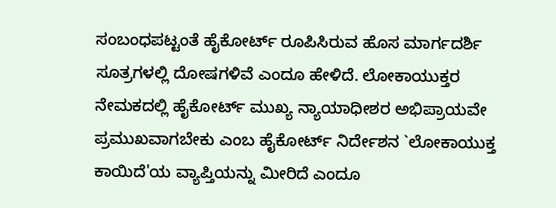ಸಂಬಂಧಪಟ್ಟಂತೆ ಹೈಕೋರ್ಟ್ ರೂಪಿಸಿರುವ ಹೊಸ ಮಾರ್ಗದರ್ಶಿ ಸೂತ್ರಗಳಲ್ಲಿ ದೋಷಗಳಿವೆ ಎಂದೂ ಹೇಳಿದೆ. ಲೋಕಾಯುಕ್ತರ ನೇಮಕದಲ್ಲಿ ಹೈಕೋರ್ಟ್ ಮುಖ್ಯ ನ್ಯಾಯಾಧೀಶರ ಅಭಿಪ್ರಾಯವೇ ಪ್ರಮುಖವಾಗಬೇಕು ಎಂಬ ಹೈಕೋರ್ಟ್ ನಿರ್ದೇಶನ `ಲೋಕಾಯುಕ್ತ ಕಾಯಿದೆ'ಯ ವ್ಯಾಪ್ತಿಯನ್ನು ಮೀರಿದೆ ಎಂದೂ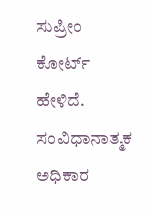ಸುಪ್ರೀಂ ಕೋರ್ಟ್ ಹೇಳಿದೆ. ಸಂವಿಧಾನಾತ್ಮಕ ಅಧಿಕಾರ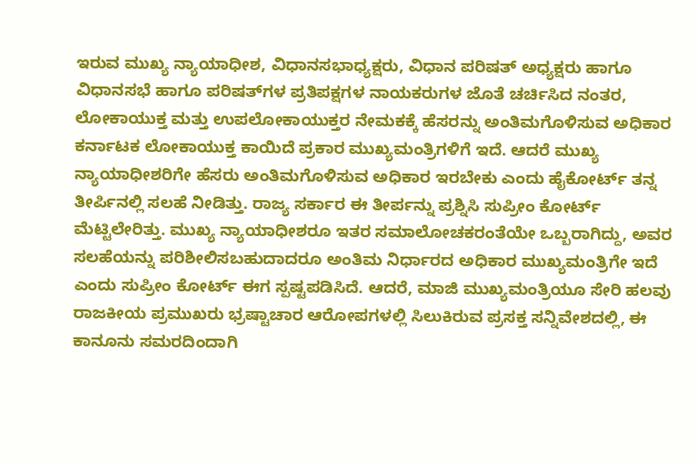ಇರುವ ಮುಖ್ಯ ನ್ಯಾಯಾಧೀಶ, ವಿಧಾನಸಭಾಧ್ಯಕ್ಷರು, ವಿಧಾನ ಪರಿಷತ್ ಅಧ್ಯಕ್ಷರು ಹಾಗೂ ವಿಧಾನಸಭೆ ಹಾಗೂ ಪರಿಷತ್‌ಗಳ ಪ್ರತಿಪಕ್ಷಗಳ ನಾಯಕರುಗಳ ಜೊತೆ ಚರ್ಚಿಸಿದ ನಂತರ, ಲೋಕಾಯುಕ್ತ ಮತ್ತು ಉಪಲೋಕಾಯುಕ್ತರ ನೇಮಕಕ್ಕೆ ಹೆಸರನ್ನು ಅಂತಿಮಗೊಳಿಸುವ ಅಧಿಕಾರ ಕರ್ನಾಟಕ ಲೋಕಾಯುಕ್ತ ಕಾಯಿದೆ ಪ್ರಕಾರ ಮುಖ್ಯಮಂತ್ರಿಗಳಿಗೆ ಇದೆ. ಆದರೆ ಮುಖ್ಯ ನ್ಯಾಯಾಧೀಶರಿಗೇ ಹೆಸರು ಅಂತಿಮಗೊಳಿಸುವ ಅಧಿಕಾರ ಇರಬೇಕು ಎಂದು ಹೈಕೋರ್ಟ್ ತನ್ನ ತೀರ್ಪಿನಲ್ಲಿ ಸಲಹೆ ನೀಡಿತ್ತು. ರಾಜ್ಯ ಸರ್ಕಾರ ಈ ತೀರ್ಪನ್ನು ಪ್ರಶ್ನಿಸಿ ಸುಪ್ರೀಂ ಕೋರ್ಟ್ ಮೆಟ್ಟಿಲೇರಿತ್ತು. ಮುಖ್ಯ ನ್ಯಾಯಾಧೀಶರೂ ಇತರ ಸಮಾಲೋಚಕರಂತೆಯೇ ಒಬ್ಬರಾಗಿದ್ದು, ಅವರ ಸಲಹೆಯನ್ನು ಪರಿಶೀಲಿಸಬಹುದಾದರೂ ಅಂತಿಮ ನಿರ್ಧಾರದ ಅಧಿಕಾರ ಮುಖ್ಯಮಂತ್ರಿಗೇ ಇದೆ ಎಂದು ಸುಪ್ರೀಂ ಕೋರ್ಟ್ ಈಗ ಸ್ಪಷ್ಟಪಡಿಸಿದೆ. ಆದರೆ, ಮಾಜಿ ಮುಖ್ಯಮಂತ್ರಿಯೂ ಸೇರಿ ಹಲವು ರಾಜಕೀಯ ಪ್ರಮುಖರು ಭ್ರಷ್ಟಾಚಾರ ಆರೋಪಗಳಲ್ಲಿ ಸಿಲುಕಿರುವ ಪ್ರಸಕ್ತ ಸನ್ನಿವೇಶದಲ್ಲಿ, ಈ ಕಾನೂನು ಸಮರದಿಂದಾಗಿ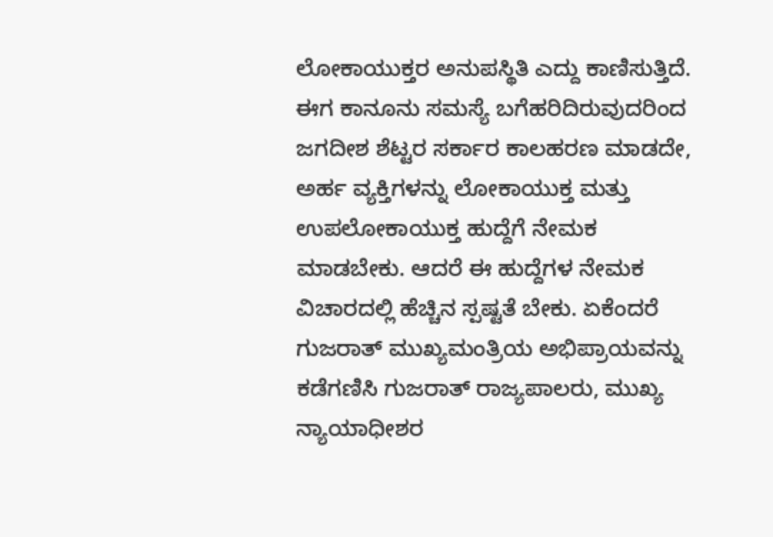ಲೋಕಾಯುಕ್ತರ ಅನುಪಸ್ಥಿತಿ ಎದ್ದು ಕಾಣಿಸುತ್ತಿದೆ. ಈಗ ಕಾನೂನು ಸಮಸ್ಯೆ ಬಗೆಹರಿದಿರುವುದರಿಂದ ಜಗದೀಶ ಶೆಟ್ಟರ ಸರ್ಕಾರ ಕಾಲಹರಣ ಮಾಡದೇ, ಅರ್ಹ ವ್ಯಕ್ತಿಗಳನ್ನು ಲೋಕಾಯುಕ್ತ ಮತ್ತು ಉಪಲೋಕಾಯುಕ್ತ ಹುದ್ದೆಗೆ ನೇಮಕ ಮಾಡಬೇಕು. ಆದರೆ ಈ ಹುದ್ದೆಗಳ ನೇಮಕ ವಿಚಾರದಲ್ಲಿ ಹೆಚ್ಚಿನ ಸ್ಪಷ್ಟತೆ ಬೇಕು. ಏಕೆಂದರೆ ಗುಜರಾತ್ ಮುಖ್ಯಮಂತ್ರಿಯ ಅಭಿಪ್ರಾಯವನ್ನು ಕಡೆಗಣಿಸಿ ಗುಜರಾತ್ ರಾಜ್ಯಪಾಲರು, ಮುಖ್ಯ ನ್ಯಾಯಾಧೀಶರ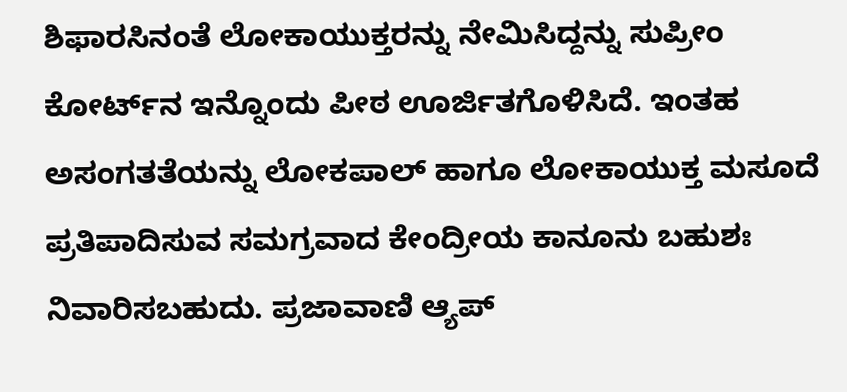ಶಿಫಾರಸಿನಂತೆ ಲೋಕಾಯುಕ್ತರನ್ನು ನೇಮಿಸಿದ್ದನ್ನು ಸುಪ್ರೀಂ ಕೋರ್ಟ್‌ನ ಇನ್ನೊಂದು ಪೀಠ ಊರ್ಜಿತಗೊಳಿಸಿದೆ. ಇಂತಹ ಅಸಂಗತತೆಯನ್ನು ಲೋಕಪಾಲ್ ಹಾಗೂ ಲೋಕಾಯುಕ್ತ ಮಸೂದೆ ಪ್ರತಿಪಾದಿಸುವ ಸಮಗ್ರವಾದ ಕೇಂದ್ರೀಯ ಕಾನೂನು ಬಹುಶಃ ನಿವಾರಿಸಬಹುದು. ಪ್ರಜಾವಾಣಿ ಆ್ಯಪ್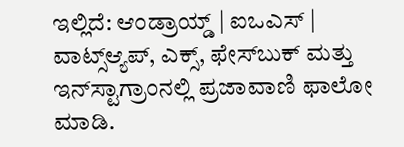ಇಲ್ಲಿದೆ: ಆಂಡ್ರಾಯ್ಡ್ | ಐಒಎಸ್ | ವಾಟ್ಸ್ಆ್ಯಪ್, ಎಕ್ಸ್, ಫೇಸ್‌ಬುಕ್ ಮತ್ತು ಇನ್‌ಸ್ಟಾಗ್ರಾಂನಲ್ಲಿ ಪ್ರಜಾವಾಣಿ ಫಾಲೋ ಮಾಡಿ.